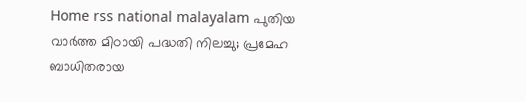Home rss national malayalam പുതിയ വാർത്ത മിഠായി പദ്ധതി നിലച്ചു; പ്രമേഹ ബാധിതരായ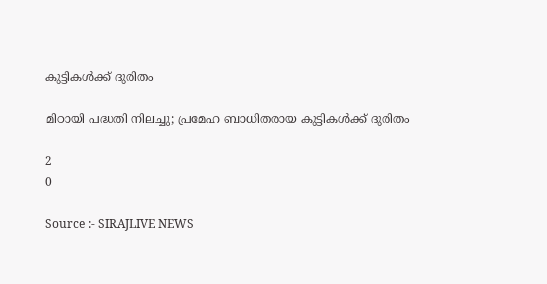കുട്ടികള്‍ക്ക് ദുരിതം

മിഠായി പദ്ധതി നിലച്ചു; പ്രമേഹ ബാധിതരായ കുട്ടികള്‍ക്ക് ദുരിതം

2
0

Source :- SIRAJLIVE NEWS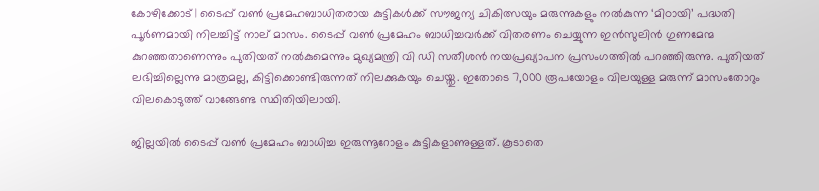കോഴിക്കോട് | ടൈപ്പ് വണ്‍ പ്രമേഹബാധിതരായ കുട്ടികള്‍ക്ക് സൗജന്യ ചികിത്സയും മരുന്നുകളും നല്‍കുന്ന ‘മിഠായി’ പദ്ധതി പൂര്‍ണമായി നിലച്ചിട്ട് നാല് മാസം. ടൈപ്പ് വണ്‍ പ്രമേഹം ബാധിച്ചവര്‍ക്ക് വിതരണം ചെയ്യുന്ന ഇന്‍സുലിന്‍ ഗുണമേന്മ കുറഞ്ഞതാണെന്നും പുതിയത് നല്‍കുമെന്നും മുഖ്യമന്ത്രി വി ഡി സതീശന്‍ നയപ്രഖ്യാപന പ്രസംഗത്തില്‍ പറഞ്ഞിരുന്നു. പുതിയത് ലഭിച്ചില്ലെന്നു മാത്രമല്ല, കിട്ടിക്കൊണ്ടിരുന്നത് നിലക്കുകയും ചെയ്തു. ഇതോടെ 7,000 രൂപയോളം വിലയുള്ള മരുന്ന് മാസംതോറും വിലകൊടുത്ത് വാങ്ങേണ്ട സ്ഥിതിയിലായി.

ജില്ലയില്‍ ടൈപ്പ് വണ്‍ പ്രമേഹം ബാധിച്ച ഇരുന്നൂറോളം കുട്ടികളാണുള്ളത്. കൂടാതെ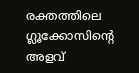രക്തത്തിലെ ഗ്ലൂക്കോസിന്റെ അളവ്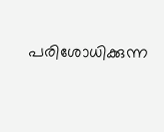പരിശോധിക്കുന്ന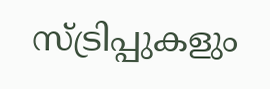സ്ട്രിപ്പുകളും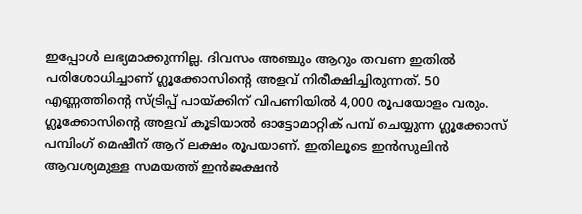ഇപ്പോള്‍ ലഭ്യമാക്കുന്നില്ല. ദിവസം അഞ്ചും ആറും തവണ ഇതില്‍ പരിശോധിച്ചാണ് ഗ്ലൂക്കോസിന്റെ അളവ് നിരീക്ഷിച്ചിരുന്നത്. 50 എണ്ണത്തിന്റെ സ്ട്രിപ്പ് പായ്ക്കിന് വിപണിയില്‍ 4,000 രൂപയോളം വരും. ഗ്ലൂക്കോസിന്റെ അളവ് കൂടിയാല്‍ ഓട്ടോമാറ്റിക് പമ്പ് ചെയ്യുന്ന ഗ്ലൂക്കോസ് പമ്പിംഗ് മെഷീന് ആറ് ലക്ഷം രൂപയാണ്. ഇതിലൂടെ ഇന്‍സുലിന്‍ ആവശ്യമുള്ള സമയത്ത് ഇന്‍ജക്ഷന്‍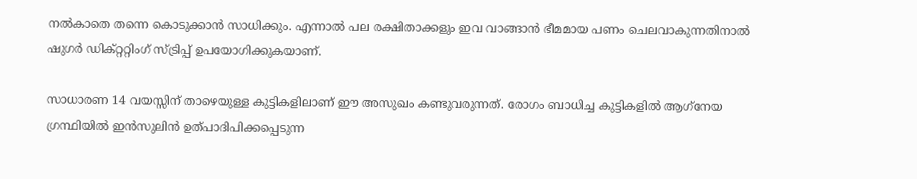നല്‍കാതെ തന്നെ കൊടുക്കാന്‍ സാധിക്കും. എന്നാല്‍ പല രക്ഷിതാക്കളും ഇവ വാങ്ങാന്‍ ഭീമമായ പണം ചെലവാകുന്നതിനാല്‍ ഷുഗര്‍ ഡിക്റ്ററ്റിംഗ് സ്ട്രിപ്പ് ഉപയോഗിക്കുകയാണ്.

സാധാരണ 14 വയസ്സിന് താഴെയുള്ള കുട്ടികളിലാണ് ഈ അസുഖം കണ്ടുവരുന്നത്. രോഗം ബാധിച്ച കുട്ടികളില്‍ ആഗ്‌നേയ ഗ്രന്ഥിയില്‍ ഇന്‍സുലിന്‍ ഉത്പാദിപിക്കപ്പെടുന്ന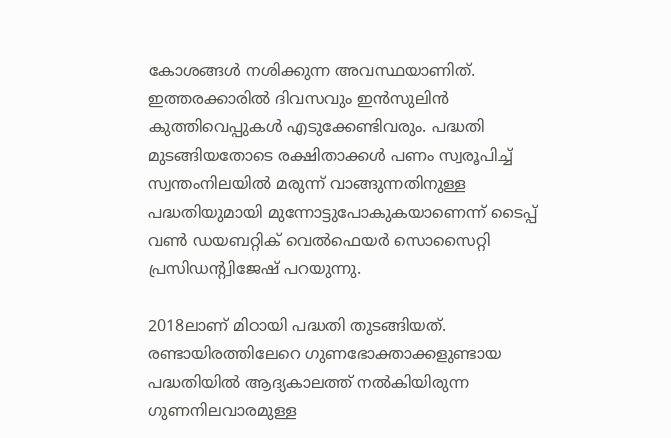കോശങ്ങള്‍ നശിക്കുന്ന അവസ്ഥയാണിത്. ഇത്തരക്കാരില്‍ ദിവസവും ഇന്‍സുലിന്‍ കുത്തിവെപ്പുകള്‍ എടുക്കേണ്ടിവരും. പദ്ധതി മുടങ്ങിയതോടെ രക്ഷിതാക്കള്‍ പണം സ്വരൂപിച്ച് സ്വന്തംനിലയില്‍ മരുന്ന് വാങ്ങുന്നതിനുള്ള പദ്ധതിയുമായി മുന്നോട്ടുപോകുകയാണെന്ന് ടൈപ്പ് വണ്‍ ഡയബറ്റിക് വെല്‍ഫെയര്‍ സൊസൈറ്റി പ്രസിഡന്റ്വിജേഷ് പറയുന്നു.

2018ലാണ് മിഠായി പദ്ധതി തുടങ്ങിയത്. രണ്ടായിരത്തിലേറെ ഗുണഭോക്താക്കളുണ്ടായ പദ്ധതിയില്‍ ആദ്യകാലത്ത് നല്‍കിയിരുന്ന ഗുണനിലവാരമുള്ള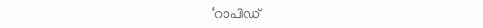‘റാപിഡ്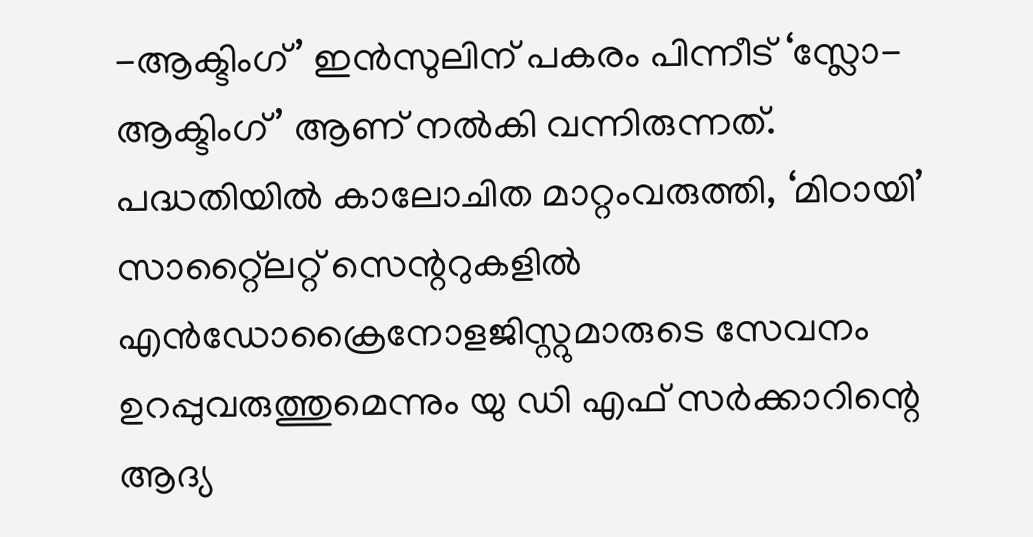-ആക്ടിംഗ്’ ഇന്‍സുലിന് പകരം പിന്നീട് ‘സ്ലോ- ആക്ടിംഗ്’ ആണ് നല്‍കി വന്നിരുന്നത്. പദ്ധതിയില്‍ കാലോചിത മാറ്റംവരുത്തി, ‘മിഠായി’ സാറ്റ്ലൈറ്റ് സെന്ററുകളില്‍ എന്‍ഡോക്രൈനോളജിസ്റ്റുമാരുടെ സേവനം ഉറപ്പുവരുത്തുമെന്നും യു ഡി എഫ് സര്‍ക്കാറിന്റെ ആദ്യ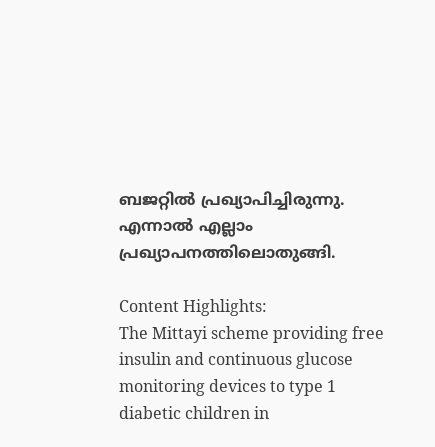ബജറ്റില്‍ പ്രഖ്യാപിച്ചിരുന്നു. എന്നാല്‍ എല്ലാം പ്രഖ്യാപനത്തിലൊതുങ്ങി.

Content Highlights:
The Mittayi scheme providing free insulin and continuous glucose monitoring devices to type 1 diabetic children in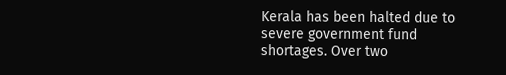Kerala has been halted due to severe government fund shortages. Over two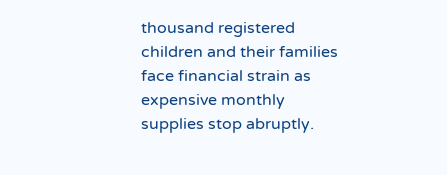thousand registered children and their families face financial strain as expensive monthly supplies stop abruptly.